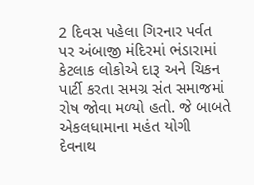2 દિવસ પહેલા ગિરનાર પર્વત પર અંબાજી મંદિરમાં ભંડારામાં કેટલાક લોકોએ દારૂ અને ચિકન પાર્ટી કરતા સમગ્ર સંત સમાજમાં રોષ જોવા મળ્યો હતો. જે બાબતે એકલધામાના મહંત યોગી દેવનાથ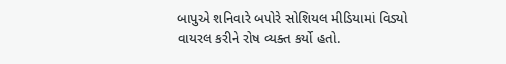બાપુએ શનિવારે બપોરે સોશિયલ મીડિયામાં વિડ્યો વાયરલ કરીને રોષ વ્યક્ત કર્યો હતો.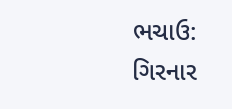ભચાઉ: ગિરનાર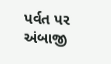પર્વત પર અંબાજી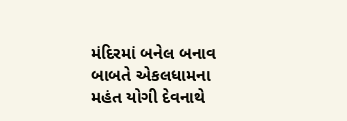મંદિરમાં બનેલ બનાવ બાબતે એકલધામના મહંત યોગી દેવનાથે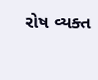રોષ વ્યક્ત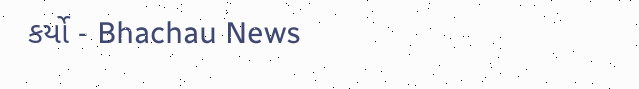કર્યો - Bhachau News